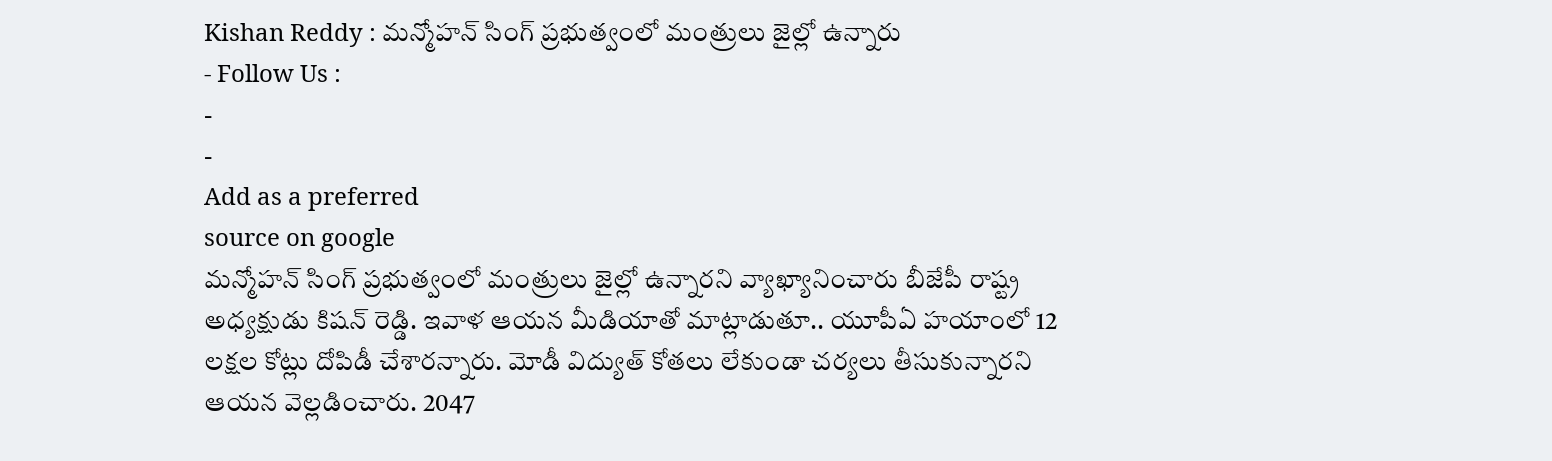Kishan Reddy : మన్మోహన్ సింగ్ ప్రభుత్వంలో మంత్రులు జైల్లో ఉన్నారు
- Follow Us :
-
-
Add as a preferred
source on google
మన్మోహన్ సింగ్ ప్రభుత్వంలో మంత్రులు జైల్లో ఉన్నారని వ్యాఖ్యానించారు బీజేపీ రాష్ట్ర అధ్యక్షుడు కిషన్ రెడ్డి. ఇవాళ ఆయన మీడియాతో మాట్లాడుతూ.. యూపీఏ హయాంలో 12 లక్షల కోట్లు దోపిడీ చేశారన్నారు. మోడీ విద్యుత్ కోతలు లేకుండా చర్యలు తీసుకున్నారని ఆయన వెల్లడించారు. 2047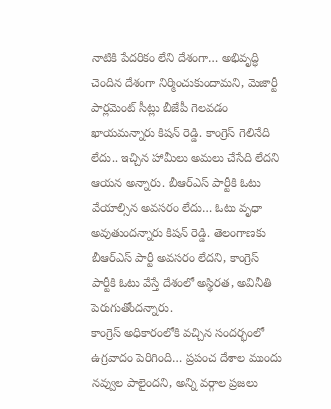నాటికి పేదరికం లేని దేశంగా… అభివృద్ధి చెందిన దేశంగా నిర్మించుకుందామని, మెజార్టీ పార్లమెంట్ సీట్లు బీజేపీ గెలవడం ఖాయమన్నారు కిషన్ రెడ్డి. కాంగ్రెస్ గెలినేది లేదు.. ఇచ్చిన హామీలు అమలు చేసేది లేదని ఆయన అన్నారు. బీఆర్ఎస్ పార్టీకి ఓటు వేయాల్సిన అవసరం లేదు… ఓటు వృధా అవుతుందన్నారు కిషన్ రెడ్డి. తెలంగాణకు బీఆర్ఎస్ పార్టీ అవసరం లేదని, కాంగ్రెస్ పార్టీకి ఓటు వేస్తే దేశంలో అస్థిరత, అవినీతి పెరుగుతోందన్నారు.
కాంగ్రెస్ అధికారంలోకి వచ్చిన సందర్భంలో ఉగ్రవాదం పెరిగింది… ప్రపంచ దేశాల ముందు నవ్వుల పాలైందని, అన్ని వర్గాల ప్రజలు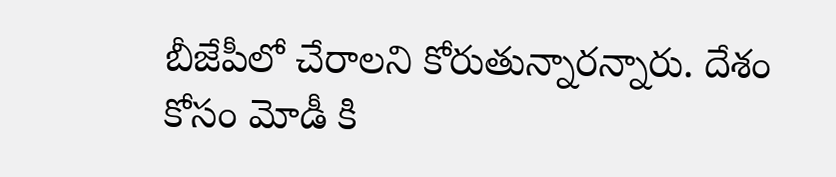బీజేపీలో చేరాలని కోరుతున్నారన్నారు. దేశం కోసం మోడీ కి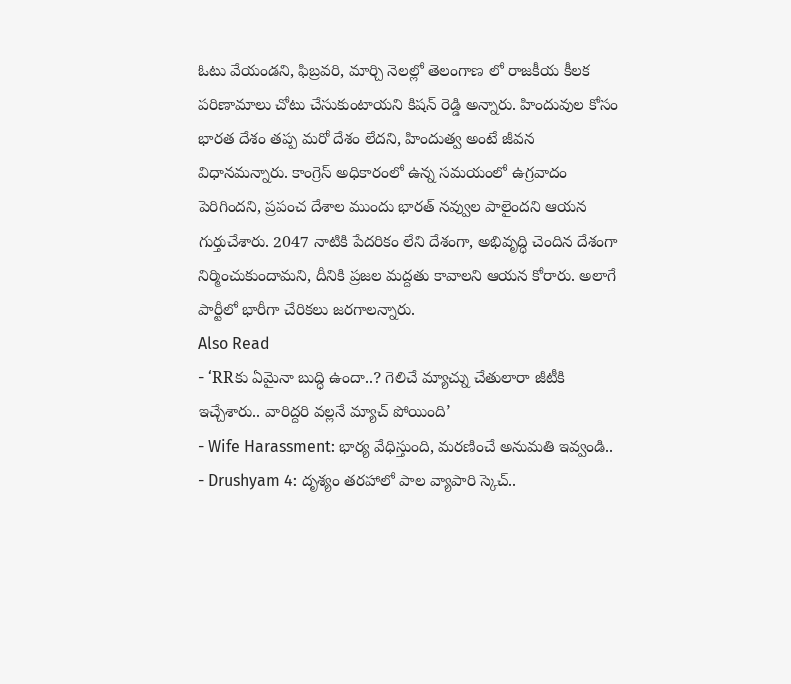ఓటు వేయండని, ఫిబ్రవరి, మార్చి నెలల్లో తెలంగాణ లో రాజకీయ కీలక పరిణామాలు చోటు చేసుకుంటాయని కిషన్ రెడ్డి అన్నారు. హిందువుల కోసం భారత దేశం తప్ప మరో దేశం లేదని, హిందుత్వ అంటే జీవన విధానమన్నారు. కాంగ్రెస్ అధికారంలో ఉన్న సమయంలో ఉగ్రవాదం పెరిగిందని, ప్రపంచ దేశాల ముందు భారత్ నవ్వుల పాలైందని ఆయన గుర్తుచేశారు. 2047 నాటికి పేదరికం లేని దేశంగా, అభివృద్ధి చెందిన దేశంగా నిర్మించుకుందామని, దీనికి ప్రజల మద్దతు కావాలని ఆయన కోరారు. అలాగే పార్టీలో భారీగా చేరికలు జరగాలన్నారు.
Also Read
- ‘RRకు ఏమైనా బుద్ధి ఉందా..? గెలిచే మ్యాచ్ను చేతులారా జీటీకి ఇచ్చేశారు.. వారిద్దరి వల్లనే మ్యాచ్ పోయింది’
- Wife Harassment: భార్య వేధిస్తుంది, మరణించే అనుమతి ఇవ్వండి..
- Drushyam 4: దృశ్యం తరహాలో పాల వ్యాపారి స్కెచ్..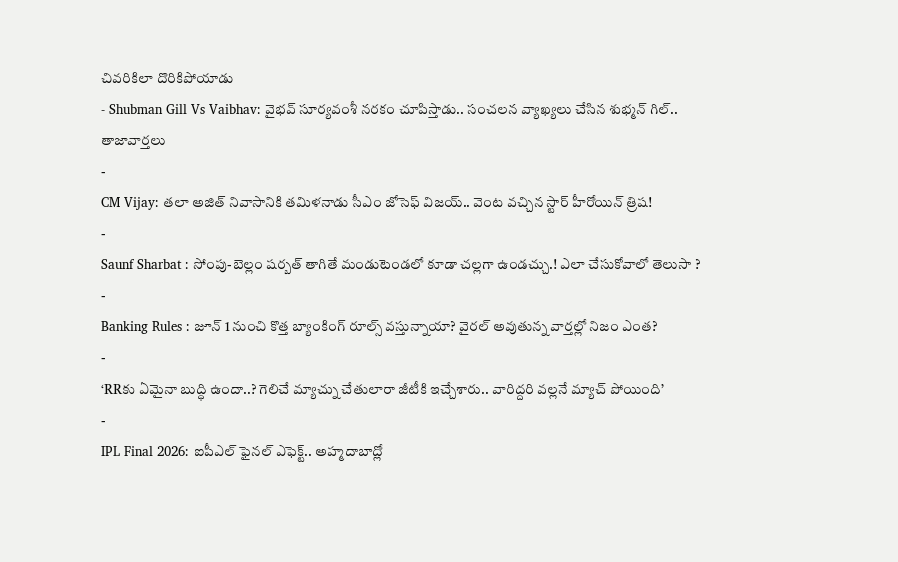చివరికిలా దొరికిపోయాడు
- Shubman Gill Vs Vaibhav: వైభవ్ సూర్యవంశీ నరకం చూపిస్తాడు.. సంచలన వ్యాఖ్యలు చేసిన శుభ్మన్ గిల్..
తాజావార్తలు
-
CM Vijay: తలా అజిత్ నివాసానికి తమిళనాడు సీఎం జోసెఫ్ విజయ్.. వెంట వచ్చిన స్టార్ హీరోయిన్ త్రిష!
-
Saunf Sharbat : సోంపు-బెల్లం షర్బత్ తాగితే మండుటెండలో కూడా చల్లగా ఉండచ్చు.! ఎలా చేసుకోవాలో తెలుసా ?
-
Banking Rules : జూన్ 1 నుంచి కొత్త బ్యాంకింగ్ రూల్స్ వస్తున్నాయా? వైరల్ అవుతున్న వార్తల్లో నిజం ఎంత?
-
‘RRకు ఏమైనా బుద్ధి ఉందా..? గెలిచే మ్యాచ్ను చేతులారా జీటీకి ఇచ్చేశారు.. వారిద్దరి వల్లనే మ్యాచ్ పోయింది’
-
IPL Final 2026: ఐపీఎల్ ఫైనల్ ఎఫెక్ట్.. అహ్మదాబాద్లో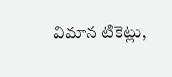విమాన టికెట్లు,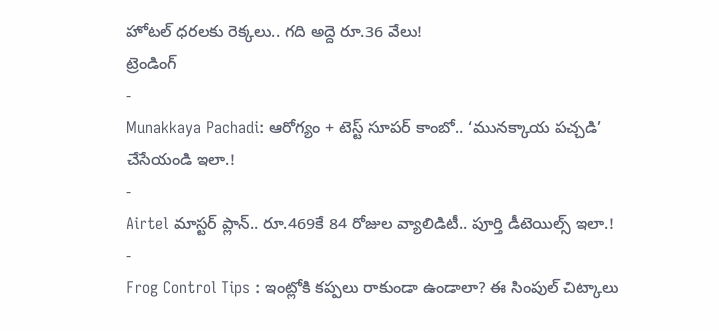హోటల్ ధరలకు రెక్కలు.. గది అద్దె రూ.36 వేలు!
ట్రెండింగ్
-
Munakkaya Pachadi: ఆరోగ్యం + టెస్ట్ సూపర్ కాంబో.. ‘మునక్కాయ పచ్చడి’ చేసేయండి ఇలా.!
-
Airtel మాస్టర్ ప్లాన్.. రూ.469కే 84 రోజుల వ్యాలిడిటీ.. పూర్తి డీటెయిల్స్ ఇలా.!
-
Frog Control Tips : ఇంట్లోకి కప్పలు రాకుండా ఉండాలా? ఈ సింపుల్ చిట్కాలు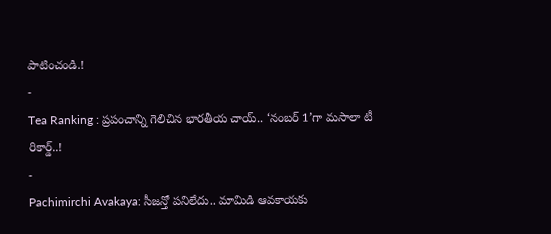పాటించండి.!
-
Tea Ranking : ప్రపంచాన్ని గెలిచిన భారతీయ చాయ్.. ‘నంబర్ 1’గా మసాలా టీ రికార్డ్..!
-
Pachimirchi Avakaya: సీజన్తో పనిలేదు.. మామిడి ఆవకాయకు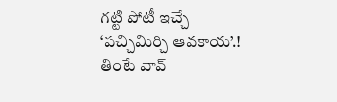గట్టి పోటీ ఇచ్చే ‘పచ్చిమిర్చి ఆవకాయ’.! తింటే వావ్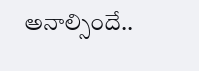అనాల్సిందే..